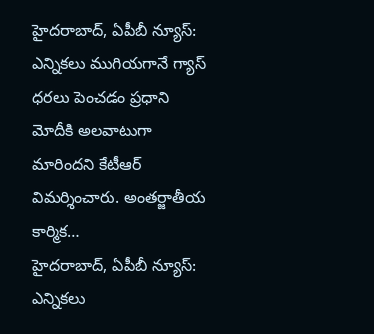హైదరాబాద్, ఏపీబీ న్యూస్: ఎన్నికలు ముగియగానే గ్యాస్ ధరలు పెంచడం ప్రధాని మోదీకి అలవాటుగా మారిందని కేటీఆర్ విమర్శించారు. అంతర్జాతీయ కార్మిక…
హైదరాబాద్, ఏపీబీ న్యూస్: ఎన్నికలు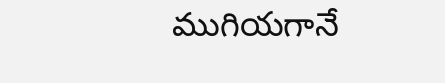ముగియగానే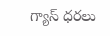గ్యాస్ ధరలు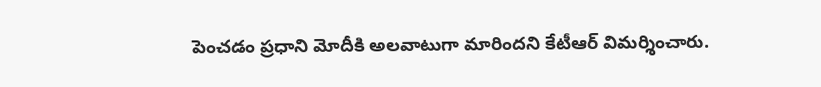పెంచడం ప్రధాని మోదీకి అలవాటుగా మారిందని కేటీఆర్ విమర్శించారు.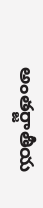అంతర్జాతీయ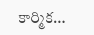కార్మిక…